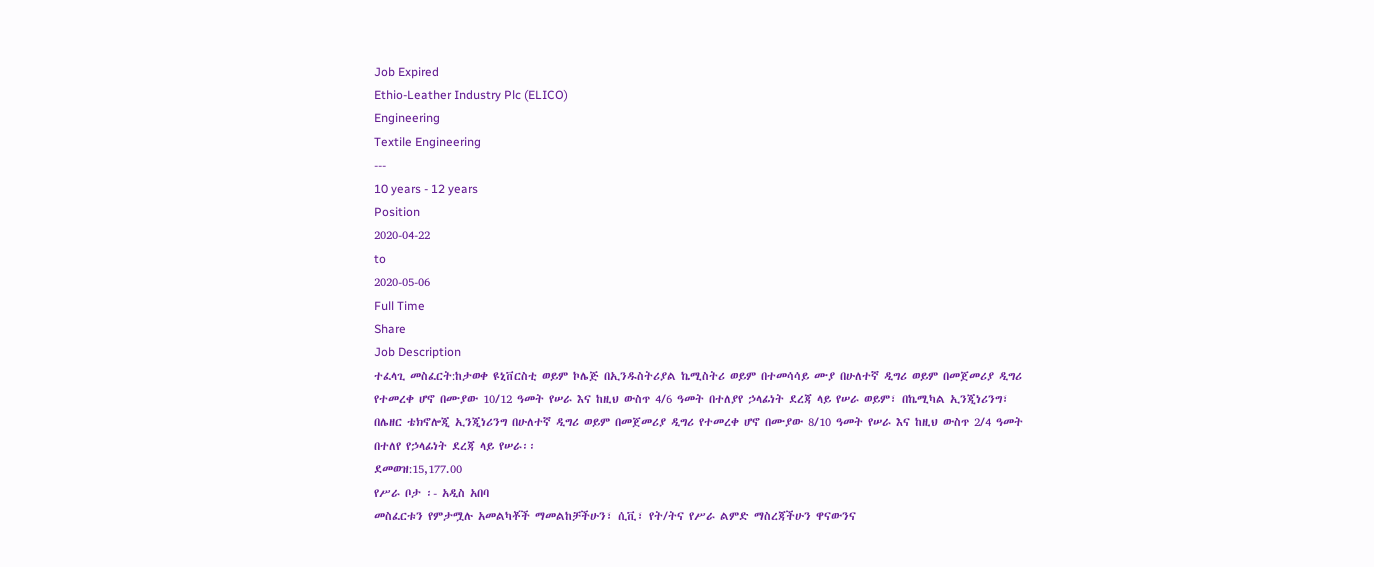Job Expired
Ethio-Leather Industry Plc (ELICO)
Engineering
Textile Engineering
---
10 years - 12 years
Position
2020-04-22
to
2020-05-06
Full Time
Share
Job Description
ተፈላጊ መስፈርት:ከታወቀ ዩኒቨርስቲ ወይም ኮሌጅ በኢንዱስትሪያል ኬሚስትሪ ወይም በተመሳሳይ ሙያ በሁለተኛ ዲግሪ ወይም በመጀመሪያ ዲግሪ የተመረቀ ሆኖ በሙያው 10/12 ዓመት የሠራ እና ከዚህ ውስጥ 4/6 ዓመት በተለያየ ኃላፊነት ደረጃ ላይ የሠራ ወይም፣ በኬሚካል ኢንጂነሪንግ፣ በሌዘር ቴክኖሎጂ ኢንጂነሪንግ በሁለተኛ ዲግሪ ወይም በመጀመሪያ ዲግሪ የተመረቀ ሆኖ በሙያው 8/10 ዓመት የሠራ እና ከዚህ ውስጥ 2/4 ዓመት በተለየ የኃላፊነት ደረጃ ላይ የሠራ፡፡
ደመወዝ:15,177.00
የሥራ ቦታ ፡- አዲስ አበባ
መስፈርቱን የምታሟሉ አመልካቾች ማመልከቻችሁን፣ ሲቪ፣ የት/ትና የሥራ ልምድ ማስረጃችሁን ዋናውንና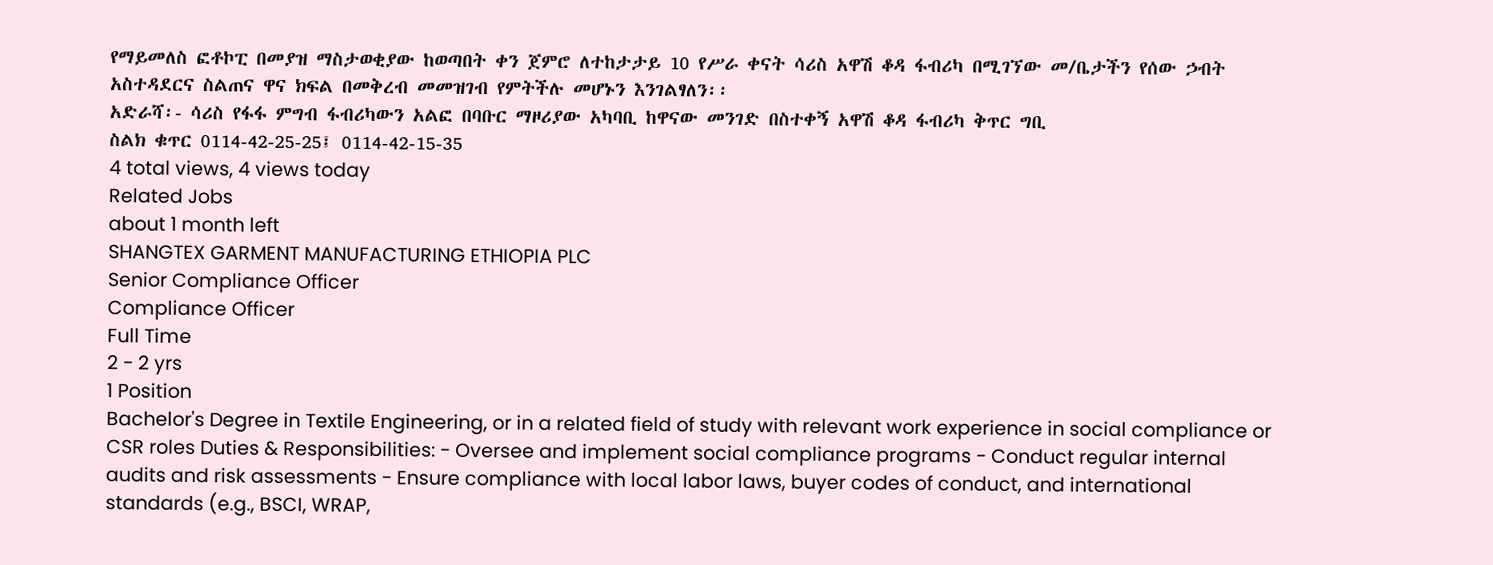የማይመለስ ፎቶኮፒ በመያዝ ማስታወቂያው ከወጣበት ቀን ጀምሮ ለተከታታይ 10 የሥራ ቀናት ሳሪስ አዋሽ ቆዳ ፋብሪካ በሚገኘው መ/ቤታችን የሰው ኃብት አስተዳደርና ስልጠና ዋና ክፍል በመቅረብ መመዝገብ የምትችሉ መሆኑን እንገልፃለን፡፡
አድራሻ፡- ሳሪስ የፋፋ ምግብ ፋብሪካውን አልፎ በባቡር ማዞሪያው አካባቢ ከዋናው መንገድ በስተቀኝ አዋሽ ቆዳ ፋብሪካ ቅጥር ግቢ
ስልክ ቁጥር 0114-42-25-25፤ 0114-42-15-35
4 total views, 4 views today
Related Jobs
about 1 month left
SHANGTEX GARMENT MANUFACTURING ETHIOPIA PLC
Senior Compliance Officer
Compliance Officer
Full Time
2 - 2 yrs
1 Position
Bachelor's Degree in Textile Engineering, or in a related field of study with relevant work experience in social compliance or CSR roles Duties & Responsibilities: - Oversee and implement social compliance programs - Conduct regular internal audits and risk assessments - Ensure compliance with local labor laws, buyer codes of conduct, and international standards (e.g., BSCI, WRAP,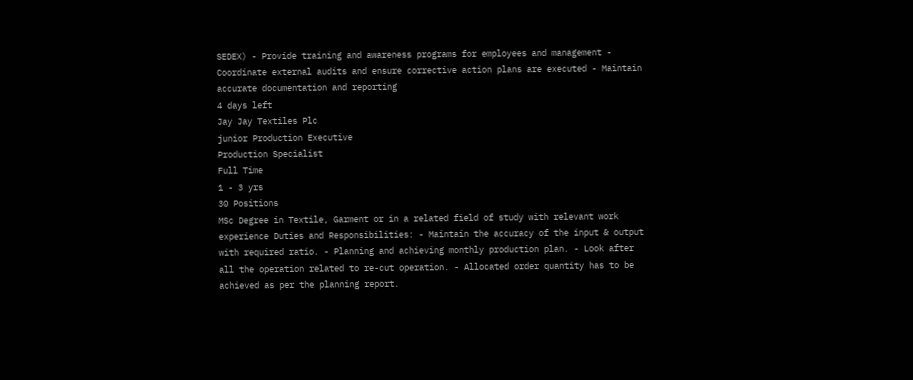SEDEX) - Provide training and awareness programs for employees and management - Coordinate external audits and ensure corrective action plans are executed - Maintain accurate documentation and reporting
4 days left
Jay Jay Textiles Plc
junior Production Executive
Production Specialist
Full Time
1 - 3 yrs
30 Positions
MSc Degree in Textile, Garment or in a related field of study with relevant work experience Duties and Responsibilities: - Maintain the accuracy of the input & output with required ratio. - Planning and achieving monthly production plan. - Look after all the operation related to re-cut operation. - Allocated order quantity has to be achieved as per the planning report.